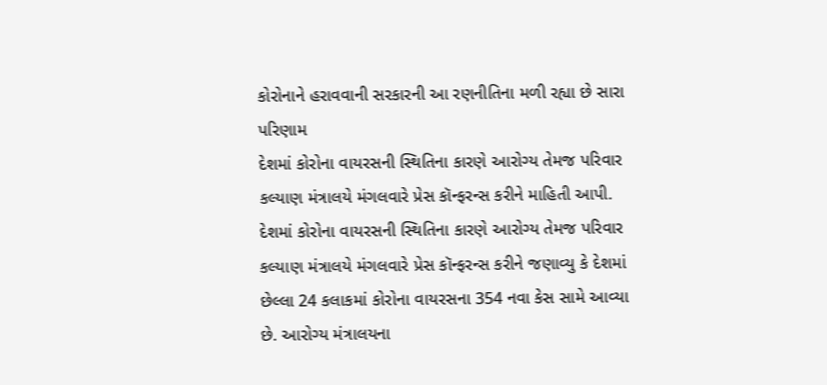કોરોનાને હરાવવાની સરકારની આ રણનીતિના મળી રહ્યા છે સારા પરિણામ
દેશમાં કોરોના વાયરસની સ્થિતિના કારણે આરોગ્ય તેમજ પરિવાર કલ્યાણ મંત્રાલયે મંગલવારે પ્રેસ કૉન્ફરન્સ કરીને માહિતી આપી.
દેશમાં કોરોના વાયરસની સ્થિતિના કારણે આરોગ્ય તેમજ પરિવાર કલ્યાણ મંત્રાલયે મંગલવારે પ્રેસ કૉન્ફરન્સ કરીને જણાવ્યુ કે દેશમાં છેલ્લા 24 કલાકમાં કોરોના વાયરસના 354 નવા કેસ સામે આવ્યા છે. આરોગ્ય મંત્રાલયના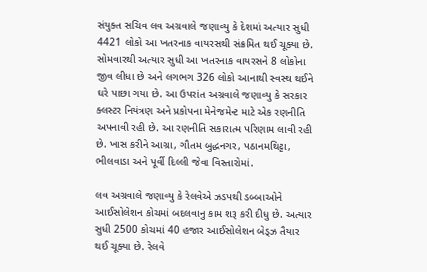સંયુક્ત સચિવ લવ અગ્રવાલે જણાવ્યુ કે દેશમાં અત્યાર સુધી 4421 લોકો આ ખતરનાક વાયરસથી સંક્રમિત થઈ ચૂક્યા છે. સોમવારથી અત્યાર સુધી આ ખતરનાક વાયરસને 8 લોકોના જીવ લીધા છે અને લગભગ 326 લોકો આનાથી સ્વસ્થ થઈને ઘરે પાછા ગયા છે. આ ઉપરાંત અગ્રવાલે જણાવ્યુ કે સરકાર ક્લસ્ટર નિયંત્રણ અને પ્રકોપના મેનેજમેન્ટ માટે એક રણનીતિ અપનાવી રહી છે. આ રણનીતિ સકારાત્મ પરિણામ લાવી રહી છે. ખાસ કરીને આગ્રા, ગૌતમ બુદ્ધનગર, પઠાનમથિટ્ટા, ભીલવાડા અને પૂર્વી દિલ્લી જેવા વિસ્તારોમાં.

લવ અગ્રવાલે જણાવ્યુ કે રેલવેએ ઝડપથી ડબ્બાઓને આઈસોલેશન કોચમાં બદલવાનુ કામ શરૂ કરી દીધુ છે. અત્યાર સુધી 2500 કોચમાં 40 હજાર આઈસોલેશન બેડ્ઝ તૈયાર થઈ ચૂક્યા છે. રેલવે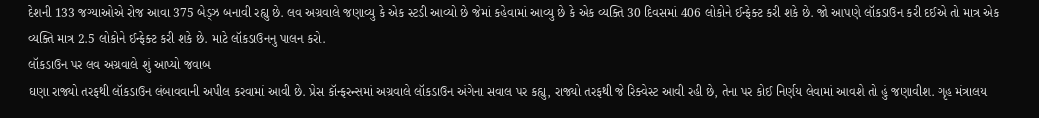દેશની 133 જગ્યાઓએ રોજ આવા 375 બેડ્ઝ બનાવી રહ્યુ છે. લવ અગ્રવાલે જણાવ્યુ કે એક સ્ટડી આવ્યો છે જેમાં કહેવામાં આવ્યુ છે કે એક વ્યક્તિ 30 દિવસમાં 406 લોકોને ઈન્ફેક્ટ કરી શકે છે. જો આપણે લૉકડાઉન કરી દઈએ તો માત્ર એક વ્યક્તિ માત્ર 2.5 લોકોને ઈન્ફેક્ટ કરી શકે છે. માટે લૉકડાઉનનુ પાલન કરો.
લૉકડાઉન પર લવ અગ્રવાલે શું આપ્યો જવાબ
ઘણા રાજ્યો તરફથી લૉકડાઉન લંબાવવાની અપીલ કરવામાં આવી છે. પ્રેસ કૉન્ફરન્સમાં અગ્રવાલે લૉકડાઉન અંગેના સવાલ પર કહ્યુ, રાજ્યો તરફથી જે રિક્વેસ્ટ આવી રહી છે, તેના પર કોઈ નિર્ણય લેવામાં આવશે તો હું જણાવીશ. ગૃહ મંત્રાલય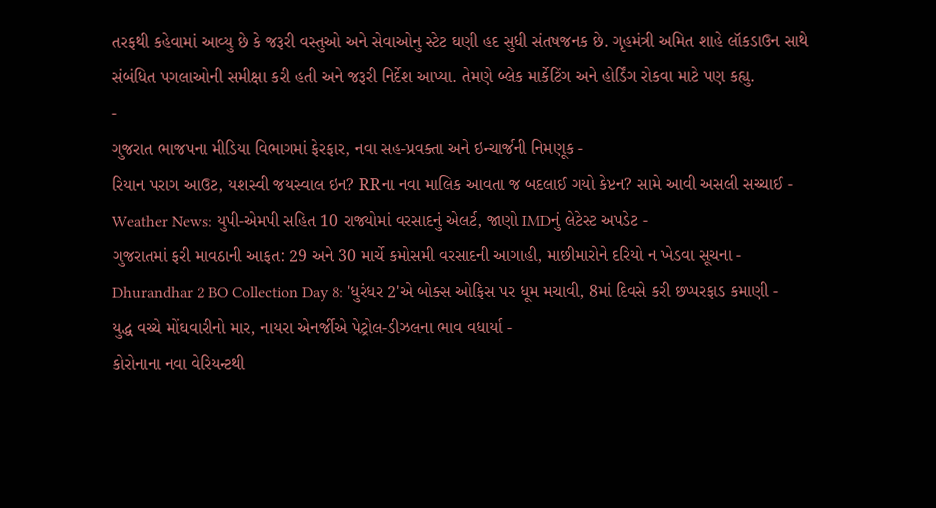તરફથી કહેવામાં આવ્યુ છે કે જરૂરી વસ્તુઓ અને સેવાઓનુ સ્ટેટ ઘણી હદ સુધી સંતષજનક છે. ગૃહમંત્રી અમિત શાહે લૉકડાઉન સાથે સંબંધિત પગલાઓની સમીક્ષા કરી હતી અને જરૂરી નિર્દેશ આપ્યા. તેમણે બ્લેક માર્કેટિંગ અને હોર્ડિંગ રોકવા માટે પણ કહ્યુ.
-
ગુજરાત ભાજપના મીડિયા વિભાગમાં ફેરફાર, નવા સહ-પ્રવક્તા અને ઇન્ચાર્જની નિમણૂક -
રિયાન પરાગ આઉટ, યશસ્વી જયસ્વાલ ઇન? RRના નવા માલિક આવતા જ બદલાઈ ગયો કેપ્ટન? સામે આવી અસલી સચ્ચાઈ -
Weather News: યુપી-એમપી સહિત 10 રાજ્યોમાં વરસાદનું એલર્ટ, જાણો IMDનું લેટેસ્ટ અપડેટ -
ગુજરાતમાં ફરી માવઠાની આફત: 29 અને 30 માર્ચે કમોસમી વરસાદની આગાહી, માછીમારોને દરિયો ન ખેડવા સૂચના -
Dhurandhar 2 BO Collection Day 8: 'ધુરંધર 2'એ બોક્સ ઓફિસ પર ધૂમ મચાવી, 8માં દિવસે કરી છપ્પરફાડ કમાણી -
યુદ્ધ વચ્ચે મોંઘવારીનો માર, નાયરા એનર્જીએ પેટ્રોલ-ડીઝલના ભાવ વધાર્યા -
કોરોનાના નવા વેરિયન્ટથી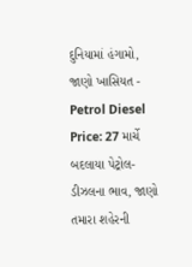દુનિયામાં હંગામો, જાણો ખાસિયત -
Petrol Diesel Price: 27 માર્ચે બદલાયા પેટ્રોલ-ડીઝલના ભાવ, જાણો તમારા શહેરની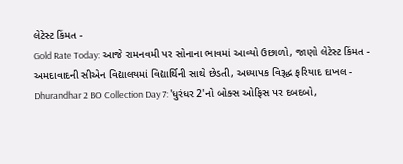લેટેસ્ટ કિંમત -
Gold Rate Today: આજે રામનવમી પર સોનાના ભાવમાં આવ્યો ઉછાળો, જાણો લેટેસ્ટ કિંમત -
અમદાવાદની સીએન વિદ્યાલયમાં વિદ્યાર્થિની સાથે છેડતી, અધ્યાપક વિરૂદ્ધ ફરિયાદ દાખલ -
Dhurandhar 2 BO Collection Day 7: 'ધુરંધર 2'નો બોક્સ ઓફિસ પર દબદબો,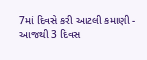7માં દિવસે કરી આટલી કમાણી -
આજથી 3 દિવસ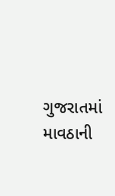ગુજરાતમાં માવઠાની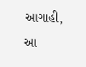આગાહી, આ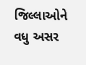જિલ્લાઓને વધુ અસર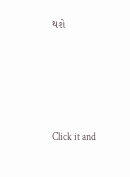થશે







Click it and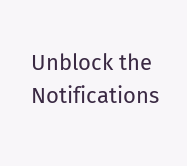Unblock the Notifications